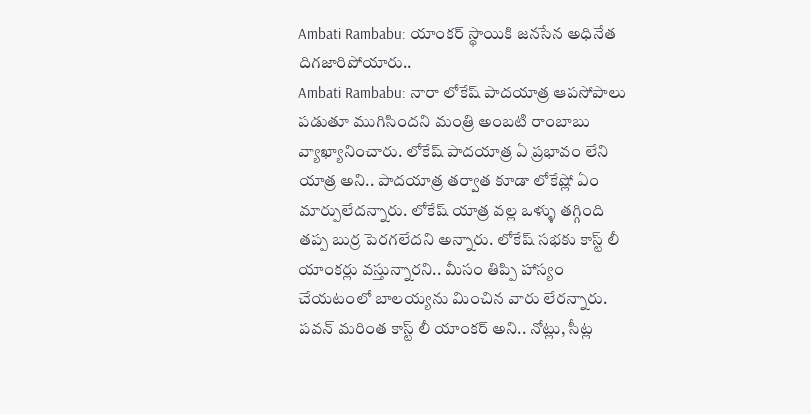Ambati Rambabu: యాంకర్ స్థాయికి జనసేన అధినేత దిగజారిపోయారు..
Ambati Rambabu: నారా లోకేష్ పాదయాత్ర ఆపసోపాలు పడుతూ ముగిసిందని మంత్రి అంబటి రాంబాబు వ్యాఖ్యానించారు. లోకేష్ పాదయాత్ర ఏ ప్రభావం లేని యాత్ర అని.. పాదయాత్ర తర్వాత కూడా లోకేష్లో ఏం మార్పులేదన్నారు. లోకేష్ యాత్ర వల్ల ఒళ్ళు తగ్గింది తప్ప బుర్ర పెరగలేదని అన్నారు. లోకేష్ సభకు కాస్ట్ లీ యాంకర్లు వస్తున్నారని.. మీసం తిప్పి హాస్యం చేయటంలో బాలయ్యను మించిన వారు లేరన్నారు. పవన్ మరింత కాస్ట్ లీ యాంకర్ అని.. నోట్లు, సీట్ల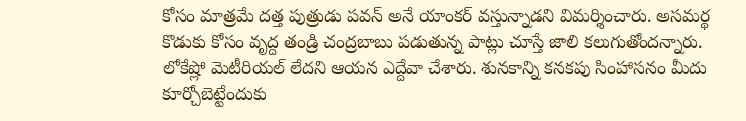కోసం మాత్రమే దత్త పుత్రుడు పవన్ అనే యాంకర్ వస్తున్నాడని విమర్శించారు. అసమర్థ కొడుకు కోసం వృద్ద తండ్రి చంద్రబాబు పడుతున్న పాట్లు చూస్తే జాలి కలుగుతోందన్నారు. లోకేష్లో మెటీరియల్ లేదని ఆయన ఎద్దేవా చేశారు. శునకాన్ని కనకపు సింహాసనం మీదు కూర్చోబెట్టేందుకు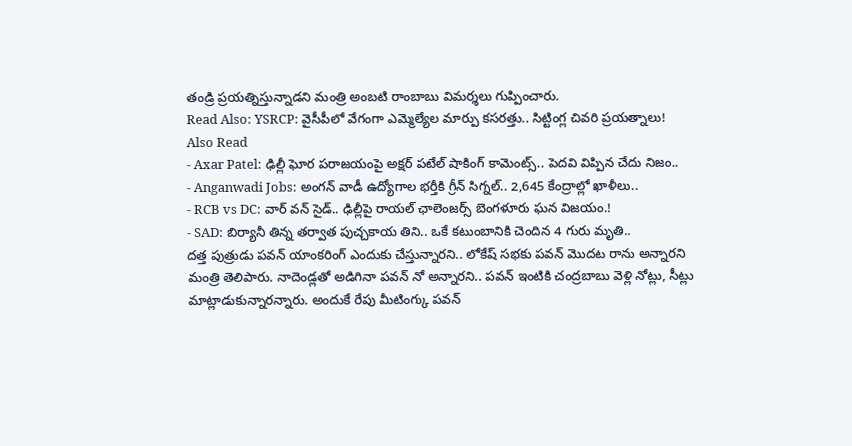తండ్రి ప్రయత్నిస్తున్నాడని మంత్రి అంబటి రాంబాబు విమర్శలు గుప్పించారు.
Read Also: YSRCP: వైసీపీలో వేగంగా ఎమ్మెల్యేల మార్పు కసరత్తు.. సిట్టింగ్ల చివరి ప్రయత్నాలు!
Also Read
- Axar Patel: ఢిల్లీ ఘోర పరాజయంపై అక్షర్ పటేల్ షాకింగ్ కామెంట్స్.. పెదవి విప్పిన చేదు నిజం..
- Anganwadi Jobs: అంగన్ వాడీ ఉద్యోగాల భర్తీకి గ్రీన్ సిగ్నల్.. 2,645 కేంద్రాల్లో ఖాళీలు..
- RCB vs DC: వార్ వన్ సైడ్.. ఢిల్లీపై రాయల్ ఛాలెంజర్స్ బెంగళూరు ఘన విజయం.!
- SAD: బిర్యానీ తిన్న తర్వాత పుచ్చకాయ తిని.. ఒకే కటుంబానికి చెందిన 4 గురు మృతి..
దత్త పుత్రుడు పవన్ యాంకరింగ్ ఎందుకు చేస్తున్నారని.. లోకేష్ సభకు పవన్ మొదట రాను అన్నారని మంత్రి తెలిపారు. నాదెండ్లతో అడిగినా పవన్ నో అన్నారని.. పవన్ ఇంటికి చంద్రబాబు వెళ్లి నోట్లు, సీట్లు మాట్లాడుకున్నారన్నారు. అందుకే రేపు మీటింగ్కు పవన్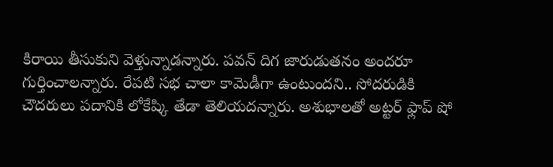కిరాయి తీసుకుని వెళ్తున్నాడన్నారు. పవన్ దిగ జారుడుతనం అందరూ గుర్తించాలన్నారు. రేపటి సభ చాలా కామెడీగా ఉంటుందని.. సోదరుడికి చౌదరులు పదానికి లోకేష్కి తేడా తెలియదన్నారు. అశుభాలతో అట్టర్ ఫ్లాప్ షో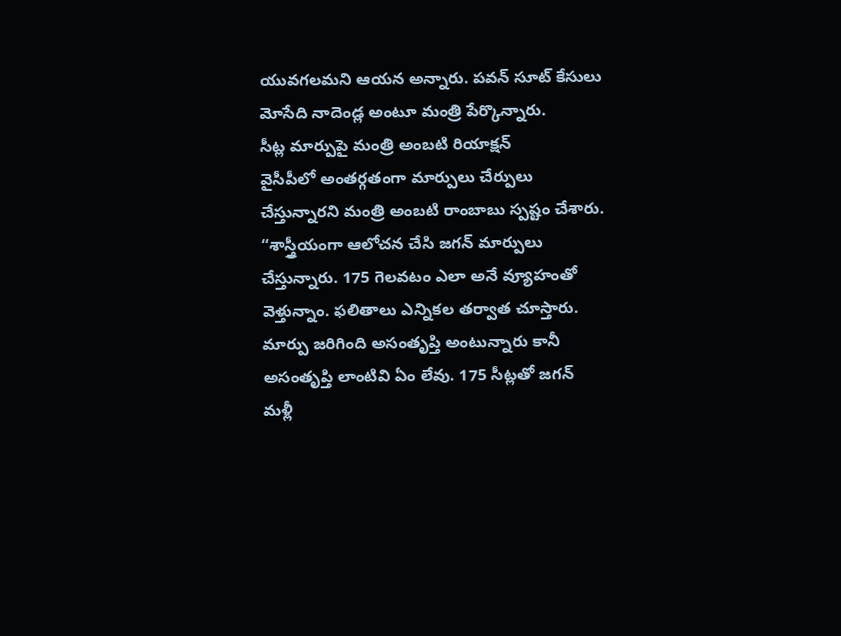యువగలమని ఆయన అన్నారు. పవన్ సూట్ కేసులు మోసేది నాదెండ్ల అంటూ మంత్రి పేర్కొన్నారు.
సీట్ల మార్పుపై మంత్రి అంబటి రియాక్షన్
వైసీపీలో అంతర్గతంగా మార్పులు చేర్పులు చేస్తున్నారని మంత్రి అంబటి రాంబాబు స్పష్టం చేశారు. “శాస్త్రీయంగా ఆలోచన చేసి జగన్ మార్పులు చేస్తున్నారు. 175 గెలవటం ఎలా అనే వ్యూహంతో వెళ్తున్నాం. ఫలితాలు ఎన్నికల తర్వాత చూస్తారు. మార్పు జరిగింది అసంతృప్తి అంటున్నారు కానీ అసంతృప్తి లాంటివి ఏం లేవు. 175 సీట్లతో జగన్ మళ్లీ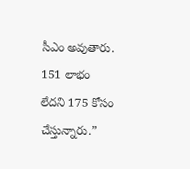సీఎం అవుతారు. 151 లాభం లేదని 175 కోసం చేస్తున్నారు.”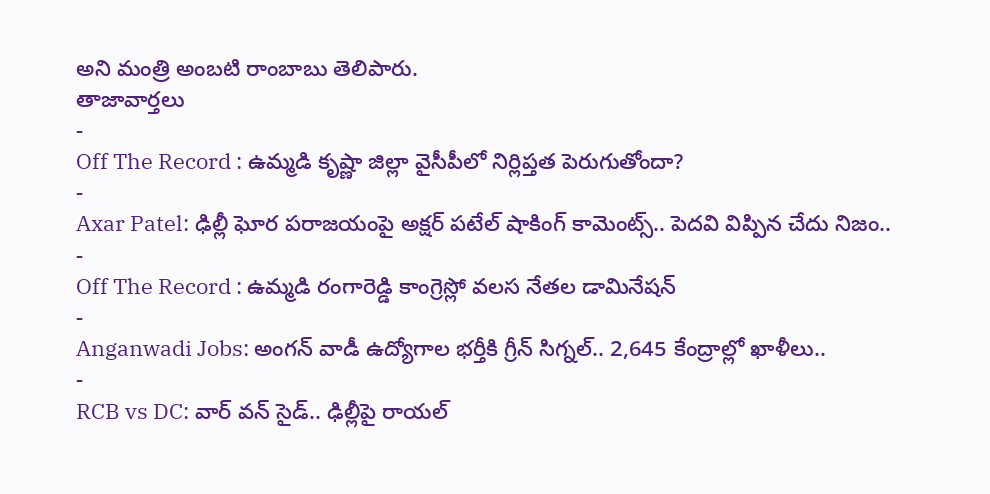అని మంత్రి అంబటి రాంబాబు తెలిపారు.
తాజావార్తలు
-
Off The Record : ఉమ్మడి కృష్ణా జిల్లా వైసీపీలో నిర్లిప్తత పెరుగుతోందా?
-
Axar Patel: ఢిల్లీ ఘోర పరాజయంపై అక్షర్ పటేల్ షాకింగ్ కామెంట్స్.. పెదవి విప్పిన చేదు నిజం..
-
Off The Record : ఉమ్మడి రంగారెడ్డి కాంగ్రెస్లో వలస నేతల డామినేషన్
-
Anganwadi Jobs: అంగన్ వాడీ ఉద్యోగాల భర్తీకి గ్రీన్ సిగ్నల్.. 2,645 కేంద్రాల్లో ఖాళీలు..
-
RCB vs DC: వార్ వన్ సైడ్.. ఢిల్లీపై రాయల్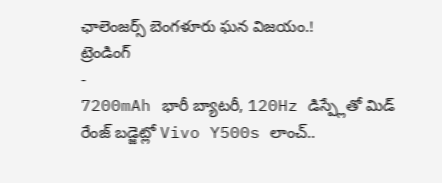ఛాలెంజర్స్ బెంగళూరు ఘన విజయం.!
ట్రెండింగ్
-
7200mAh భారీ బ్యాటరీ, 120Hz డిస్ప్లేతో మిడ్ రేంజ్ బడ్జెట్లో Vivo Y500s లాంచ్..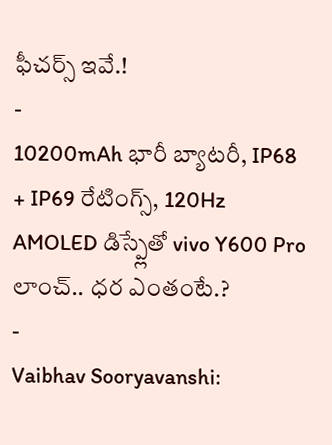ఫీచర్స్ ఇవే.!
-
10200mAh భారీ బ్యాటరీ, IP68 + IP69 రేటింగ్స్, 120Hz AMOLED డిస్ప్లేతో vivo Y600 Pro లాంచ్.. ధర ఎంతంటే.?
-
Vaibhav Sooryavanshi: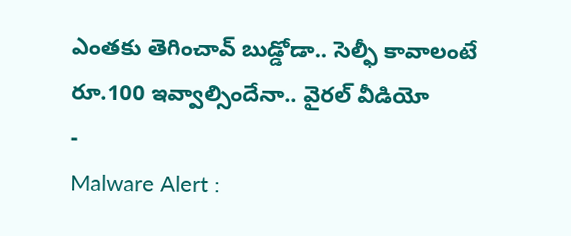ఎంతకు తెగించావ్ బుడ్డోడా.. సెల్ఫీ కావాలంటే రూ.100 ఇవ్వాల్సిందేనా.. వైరల్ వీడియో
-
Malware Alert :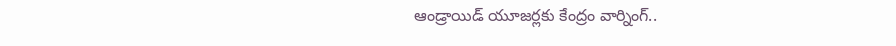ఆండ్రాయిడ్ యూజర్లకు కేంద్రం వార్నింగ్..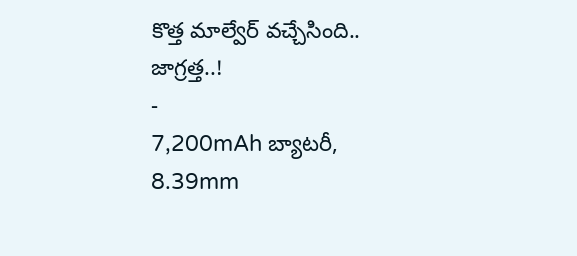కొత్త మాల్వేర్ వచ్చేసింది.. జాగ్రత్త..!
-
7,200mAh బ్యాటరీ, 8.39mm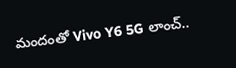మందంతో Vivo Y6 5G లాంచ్..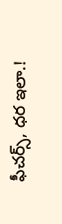ఫీచర్స్, ధర ఇలా.!